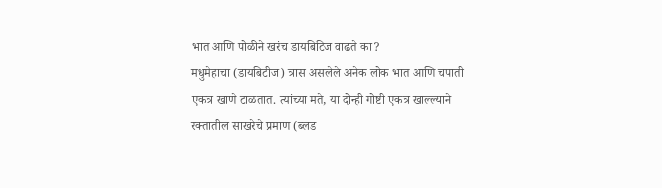भात आणि पोळीने खरंच डायबिटिज वाढते का?
मधुमेहाचा (डायबिटीज) त्रास असलेले अनेक लोक भात आणि चपाती एकत्र खाणे टाळतात. त्यांच्या मते, या दोन्ही गोष्टी एकत्र खाल्ल्याने रक्तातील साखरेचे प्रमाण (ब्लड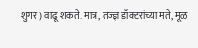शुगर) वाढू शकते. मात्र, तज्ज्ञ डॉक्टरांच्या मते, मूळ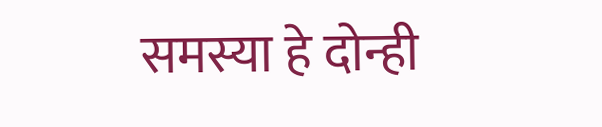समस्या हे दोन्ही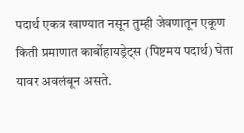पदार्थ एकत्र खाण्यात नसून तुम्ही जेवणातून एकूण किती प्रमाणात कार्बोहायड्रेट्स (पिष्टमय पदार्थ) घेता यावर अवलंबून असते.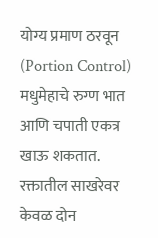योग्य प्रमाण ठरवून (Portion Control) मधुमेहाचे रुग्ण भात आणि चपाती एकत्र खाऊ शकतात. रक्तातील साखरेवर केवळ दोन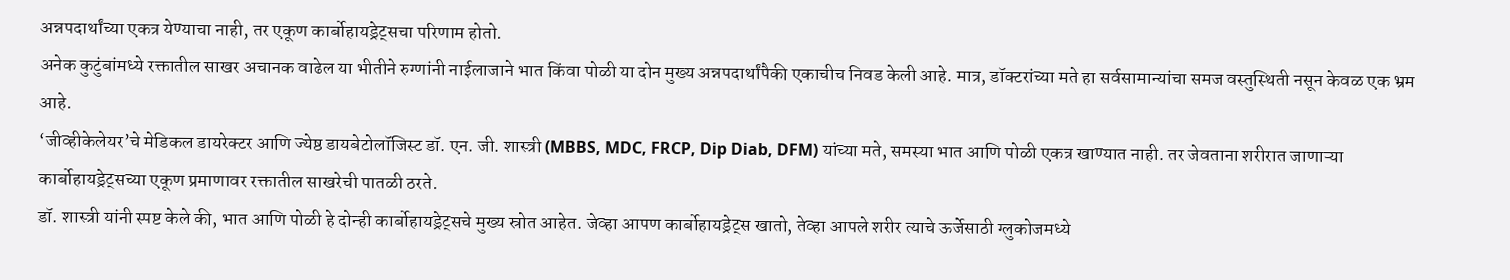अन्नपदार्थांच्या एकत्र येण्याचा नाही, तर एकूण कार्बोहायड्रेट्सचा परिणाम होतो.
अनेक कुटुंबांमध्ये रक्तातील साखर अचानक वाढेल या भीतीने रुग्णांनी नाईलाजाने भात किंवा पोळी या दोन मुख्य अन्नपदार्थांपैकी एकाचीच निवड केली आहे. मात्र, डॉक्टरांच्या मते हा सर्वसामान्यांचा समज वस्तुस्थिती नसून केवळ एक भ्रम आहे.
‘जीव्हीकेलेयर’चे मेडिकल डायरेक्टर आणि ज्येष्ठ डायबेटोलॉजिस्ट डॉ. एन. जी. शास्त्री (MBBS, MDC, FRCP, Dip Diab, DFM) यांच्या मते, समस्या भात आणि पोळी एकत्र खाण्यात नाही. तर जेवताना शरीरात जाणाऱ्या कार्बोहायड्रेट्सच्या एकूण प्रमाणावर रक्तातील साखरेची पातळी ठरते.
डॉ. शास्त्री यांनी स्पष्ट केले की, भात आणि पोळी हे दोन्ही कार्बोहायड्रेट्सचे मुख्य स्रोत आहेत. जेव्हा आपण कार्बोहायड्रेट्स खातो, तेव्हा आपले शरीर त्याचे ऊर्जेसाठी ग्लुकोजमध्ये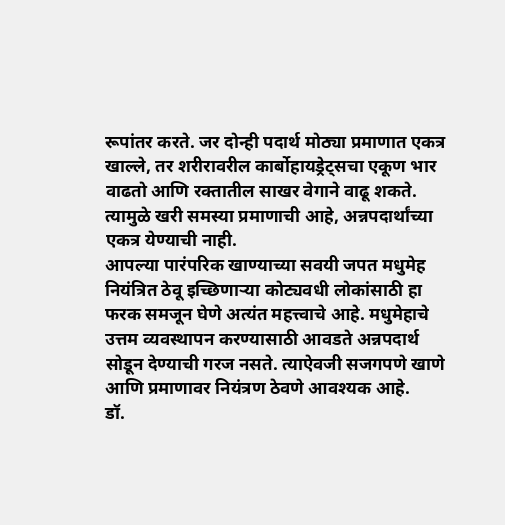रूपांतर करते. जर दोन्ही पदार्थ मोठ्या प्रमाणात एकत्र खाल्ले, तर शरीरावरील कार्बोहायड्रेट्सचा एकूण भार वाढतो आणि रक्तातील साखर वेगाने वाढू शकते. त्यामुळे खरी समस्या प्रमाणाची आहे, अन्नपदार्थांच्या एकत्र येण्याची नाही.
आपल्या पारंपरिक खाण्याच्या सवयी जपत मधुमेह नियंत्रित ठेवू इच्छिणाऱ्या कोट्यवधी लोकांसाठी हा फरक समजून घेणे अत्यंत महत्त्वाचे आहे. मधुमेहाचे उत्तम व्यवस्थापन करण्यासाठी आवडते अन्नपदार्थ सोडून देण्याची गरज नसते. त्याऐवजी सजगपणे खाणे आणि प्रमाणावर नियंत्रण ठेवणे आवश्यक आहे.
डॉ.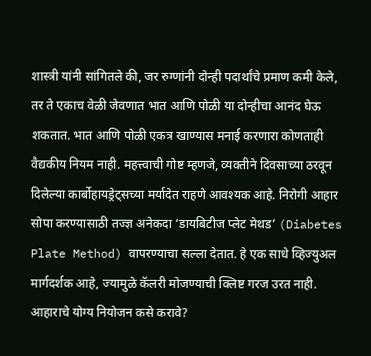शास्त्री यांनी सांगितले की, जर रुग्णांनी दोन्ही पदार्थांचे प्रमाण कमी केले, तर ते एकाच वेळी जेवणात भात आणि पोळी या दोन्हीचा आनंद घेऊ शकतात. भात आणि पोळी एकत्र खाण्यास मनाई करणारा कोणताही वैद्यकीय नियम नाही. महत्त्वाची गोष्ट म्हणजे, व्यक्तीने दिवसाच्या ठरवून दिलेल्या कार्बोहायड्रेट्सच्या मर्यादेत राहणे आवश्यक आहे. निरोगी आहार सोपा करण्यासाठी तज्ज्ञ अनेकदा ‘डायबिटीज प्लेट मेथड’ (Diabetes Plate Method) वापरण्याचा सल्ला देतात. हे एक साधे व्हिज्युअल मार्गदर्शक आहे, ज्यामुळे कॅलरी मोजण्याची क्लिष्ट गरज उरत नाही.
आहाराचे योग्य नियोजन कसे करावे?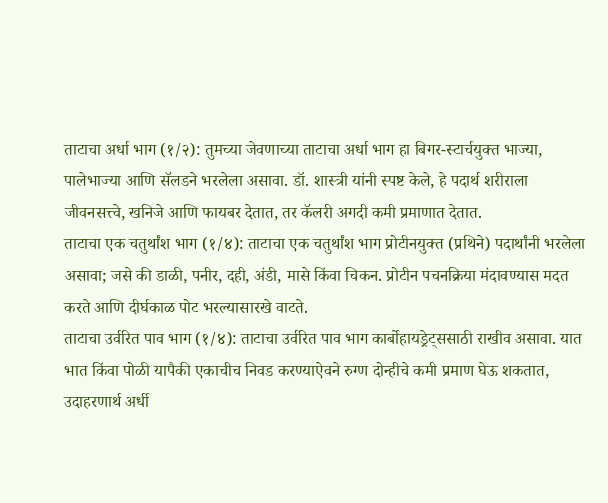ताटाचा अर्धा भाग (१/२): तुमच्या जेवणाच्या ताटाचा अर्धा भाग हा बिगर-स्टार्चयुक्त भाज्या, पालेभाज्या आणि सॅलडने भरलेला असावा. डॉ. शास्त्री यांनी स्पष्ट केले, हे पदार्थ शरीराला जीवनसत्त्वे, खनिजे आणि फायबर देतात, तर कॅलरी अगदी कमी प्रमाणात देतात.
ताटाचा एक चतुर्थांश भाग (१/४): ताटाचा एक चतुर्थांश भाग प्रोटीनयुक्त (प्रथिने) पदार्थांनी भरलेला असावा; जसे की डाळी, पनीर, दही, अंडी, मासे किंवा चिकन. प्रोटीन पचनक्रिया मंदावण्यास मदत करते आणि दीर्घकाळ पोट भरल्यासारखे वाटते.
ताटाचा उर्वरित पाव भाग (१/४): ताटाचा उर्वरित पाव भाग कार्बोहायड्रेट्ससाठी राखीव असावा. यात भात किंवा पोळी यापैकी एकाचीच निवड करण्याऐवने रुग्ण दोन्हीचे कमी प्रमाण घेऊ शकतात, उदाहरणार्थ अर्धी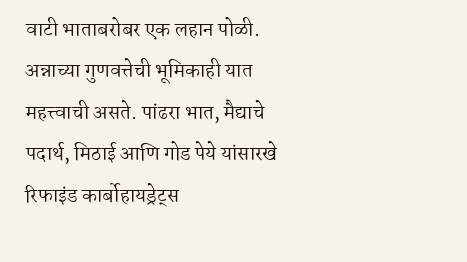वाटी भाताबरोबर एक लहान पोळी.
अन्नाच्या गुणवत्तेची भूमिकाही यात महत्त्वाची असते. पांढरा भात, मैद्याचे पदार्थ, मिठाई आणि गोड पेये यांसारखे रिफाइंड कार्बोहायड्रेट्स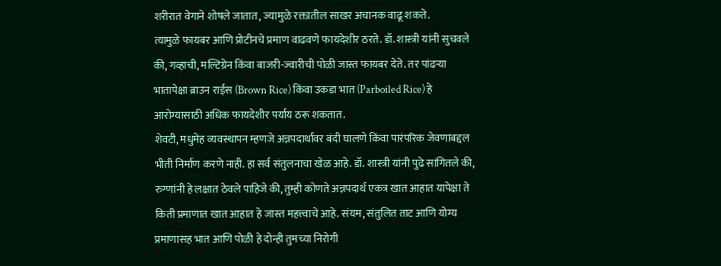शरीरात वेगाने शोषले जातात, ज्यामुळे रक्तातील साखर अचानक वाढू शकते.
त्यामुळे फायबर आणि प्रोटीनचे प्रमाण वाढवणे फायदेशीर ठरते. डॉ. शास्त्री यांनी सुचवले की, गव्हाची, मल्टिग्रेन किंवा बाजरी-ज्वारीची पोळी जास्त फायबर देते. तर पांढऱ्या भातापेक्षा ब्राउन राईस (Brown Rice) किंवा उकडा भात (Parboiled Rice) हे आरोग्यासाठी अधिक फायदेशीर पर्याय ठरू शकतात.
शेवटी, मधुमेह व्यवस्थापन म्हणजे अन्नपदार्थांवर बंदी घालणे किंवा पारंपरिक जेवणाबद्दल भीती निर्माण करणे नाही. हा सर्व संतुलनाचा खेळ आहे. डॉ. शास्त्री यांनी पुढे सांगितले की, रुग्णांनी हे लक्षात ठेवले पाहिजे की, तुम्ही कोणते अन्नपदार्थ एकत्र खात आहात यापेक्षा ते किती प्रमाणात खात आहात हे जास्त महत्त्वाचे आहे. संयम, संतुलित ताट आणि योग्य प्रमाणासह भात आणि पोळी हे दोन्ही तुमच्या निरोगी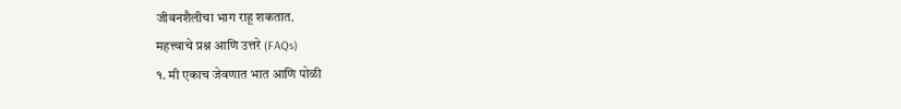जीवनशैलीचा भाग राहू शकतात.
महत्त्वाचे प्रश्न आणि उत्तरे (FAQs)
१. मी एकाच जेवणात भात आणि पोळी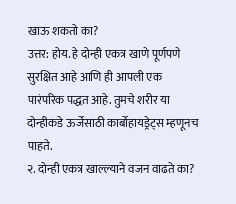खाऊ शकतो का?
उत्तर: होय. हे दोन्ही एकत्र खाणे पूर्णपणे सुरक्षित आहे आणि ही आपली एक पारंपरिक पद्धत आहे. तुमचे शरीर या दोन्हीकडे ऊर्जेसाठी कार्बोहायड्रेट्स म्हणूनच पाहते.
२. दोन्ही एकत्र खाल्ल्याने वजन वाढते का?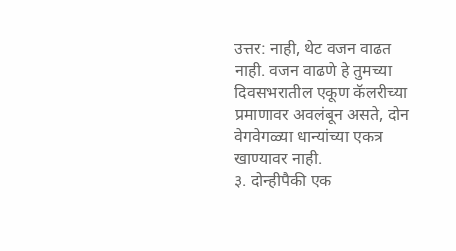उत्तर: नाही, थेट वजन वाढत नाही. वजन वाढणे हे तुमच्या दिवसभरातील एकूण कॅलरीच्या प्रमाणावर अवलंबून असते, दोन वेगवेगळ्या धान्यांच्या एकत्र खाण्यावर नाही.
३. दोन्हीपैकी एक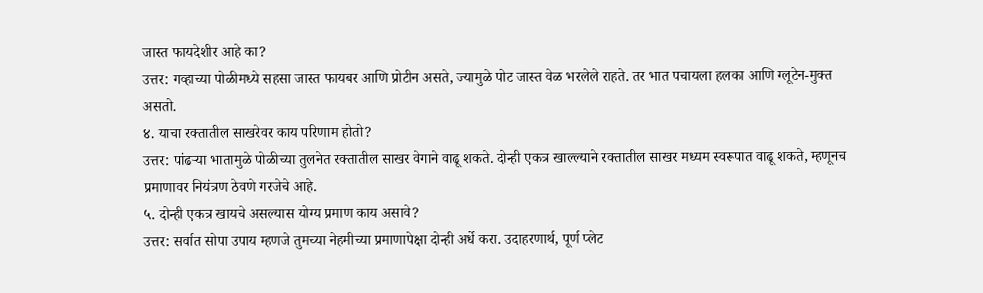जास्त फायदेशीर आहे का?
उत्तर: गव्हाच्या पोळीमध्ये सहसा जास्त फायबर आणि प्रोटीन असते, ज्यामुळे पोट जास्त वेळ भरलेले राहते. तर भात पचायला हलका आणि ग्लूटेन-मुक्त असतो.
४. याचा रक्तातील साखरेवर काय परिणाम होतो?
उत्तर: पांढऱ्या भातामुळे पोळीच्या तुलनेत रक्तातील साखर वेगाने वाढू शकते. दोन्ही एकत्र खाल्ल्याने रक्तातील साखर मध्यम स्वरूपात वाढू शकते, म्हणूनच प्रमाणावर नियंत्रण ठेवणे गरजेचे आहे.
५. दोन्ही एकत्र खायचे असल्यास योग्य प्रमाण काय असावे?
उत्तर: सर्वात सोपा उपाय म्हणजे तुमच्या नेहमीच्या प्रमाणापेक्षा दोन्ही अर्धे करा. उदाहरणार्थ, पूर्ण प्लेट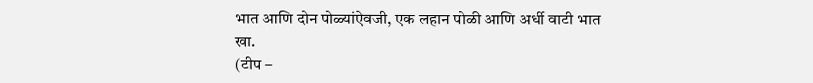भात आणि दोन पोळ्यांऐवजी, एक लहान पोळी आणि अर्धी वाटी भात खा.
(टीप –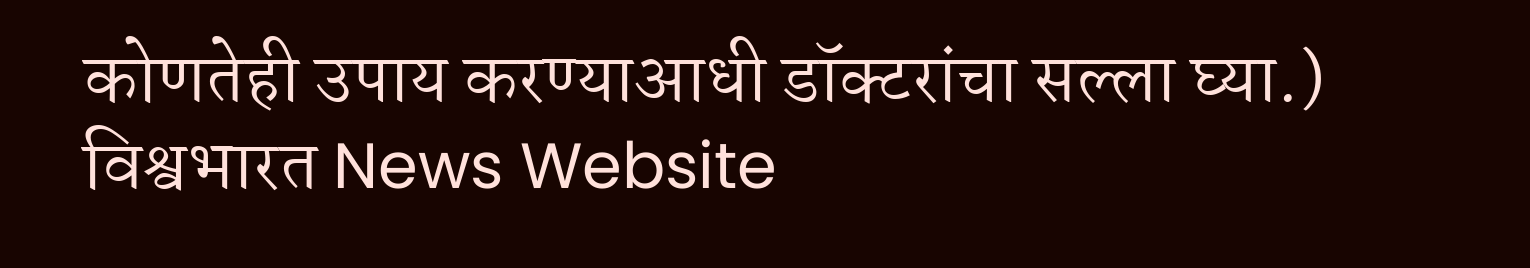कोणतेही उपाय करण्याआधी डॉक्टरांचा सल्ला घ्या.)
विश्वभारत News Website